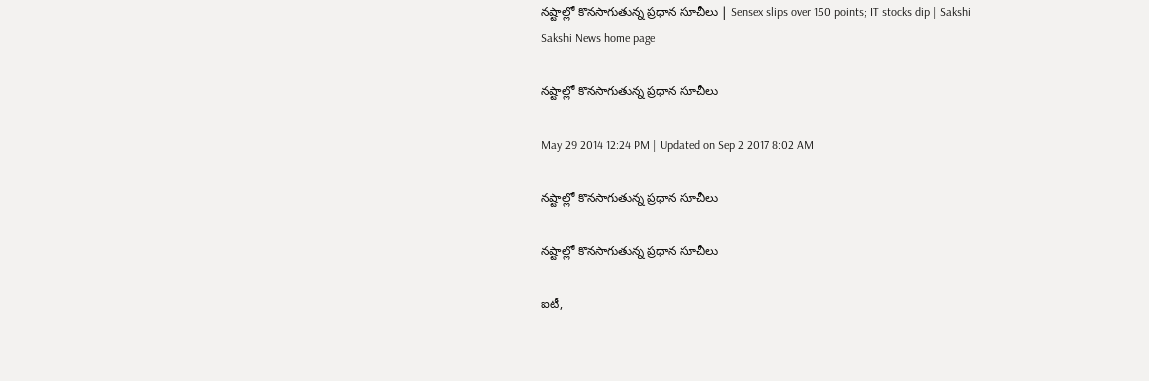నష్టాల్లో కొనసాగుతున్న ప్రధాన సూచీలు | Sensex slips over 150 points; IT stocks dip | Sakshi
Sakshi News home page

నష్టాల్లో కొనసాగుతున్న ప్రధాన సూచీలు

May 29 2014 12:24 PM | Updated on Sep 2 2017 8:02 AM

నష్టాల్లో కొనసాగుతున్న ప్రధాన సూచీలు

నష్టాల్లో కొనసాగుతున్న ప్రధాన సూచీలు

ఐటీ,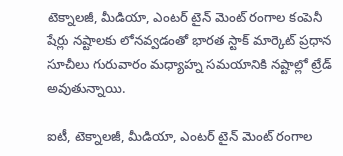టెక్నాలజీ, మీడియా, ఎంటర్ టైన్ మెంట్ రంగాల కంపెనీ షేర్లు నష్టాలకు లోనవ్వడంతో భారత స్టాక్ మార్కెట్ ప్రధాన సూచీలు గురువారం మధ్యాహ్న సమయానికి నష్టాల్లో ట్రేడ్ అవుతున్నాయి.

ఐటీ, టెక్నాలజీ, మీడియా, ఎంటర్ టైన్ మెంట్ రంగాల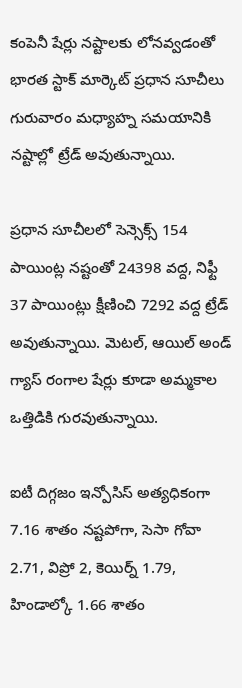కంపెనీ షేర్లు నష్టాలకు లోనవ్వడంతో భారత స్టాక్ మార్కెట్ ప్రధాన సూచీలు గురువారం మధ్యాహ్న సమయానికి నష్టాల్లో ట్రేడ్ అవుతున్నాయి.

ప్రధాన సూచీలలో సెన్సెక్స్ 154 పాయింట్ల నష్టంతో 24398 వద్ద, నిఫ్టీ 37 పాయింట్లు క్షీణించి 7292 వద్ద ట్రేడ్ అవుతున్నాయి. మెటల్, ఆయిల్ అండ్ గ్యాస్ రంగాల షేర్లు కూడా అమ్మకాల ఒత్తిడికి గురవుతున్నాయి.

ఐటీ దిగ్గజం ఇన్పోసిస్ అత్యధికంగా 7.16 శాతం నష్టపోగా, సెసా గోవా 2.71, విప్రో 2, కెయిర్న్ 1.79, హిండాల్కో 1.66 శాతం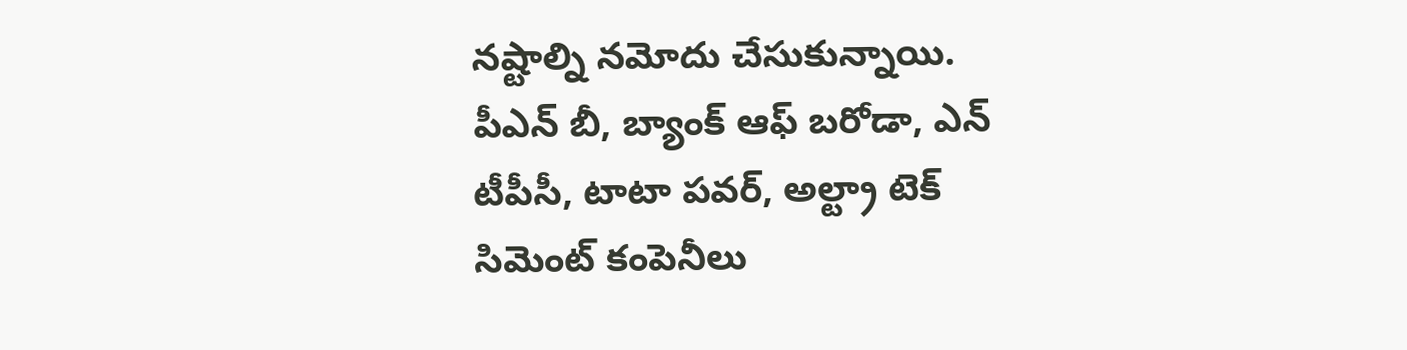నష్టాల్ని నమోదు చేసుకున్నాయి. పీఎన్ బీ, బ్యాంక్ ఆఫ్ బరోడా, ఎన్ టీపీసీ, టాటా పవర్, అల్ట్రా టెక్ సిమెంట్ కంపెనీలు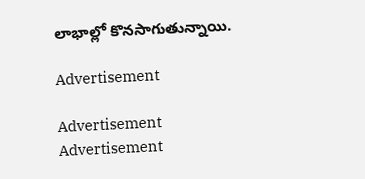లాభాల్లో కొనసాగుతున్నాయి.

Advertisement

Advertisement
Advertisement